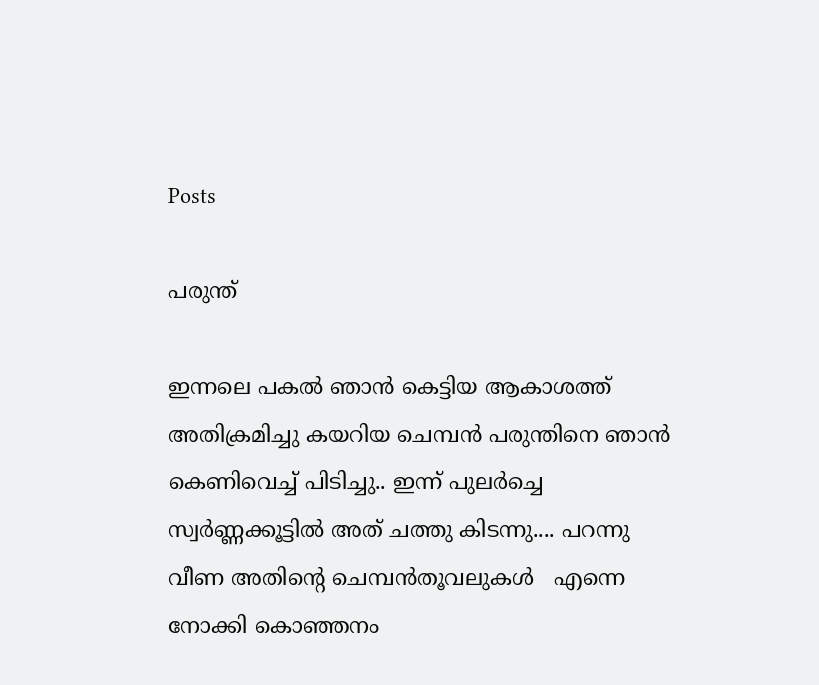Posts

പരുന്ത്

ഇന്നലെ പകല്‍ ഞാന്‍ കെട്ടിയ ആകാശത്ത് അതിക്രമിച്ചു കയറിയ ചെമ്പന്‍ പരുന്തിനെ ഞാന്‍ കെണിവെച്ച് പിടിച്ചു.. ഇന്ന് പുലര്‍ച്ചെ സ്വര്‍ണ്ണക്കൂട്ടില്‍ അത് ചത്തു കിടന്നു.... പറന്നു വീണ അതിന്റെ ചെമ്പന്‍തൂവലുകള്‍   എന്നെ നോക്കി കൊഞ്ഞനം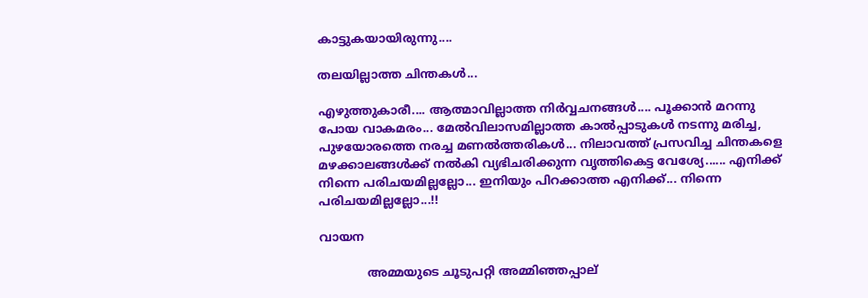കാട്ടുകയായിരുന്നു....

തലയില്ലാത്ത ചിന്തകള്‍...

എഴുത്തുകാരീ.... ആത്മാവില്ലാത്ത നിര്‍വ്വചനങ്ങള്‍.... പൂക്കാന്‍ മറന്നു പോയ വാകമരം... മേല്‍വിലാസമില്ലാത്ത കാല്‍പ്പാടുകള്‍ നടന്നു മരിച്ച, പുഴയോരത്തെ നരച്ച മണല്‍ത്തരികള്‍... നിലാവത്ത് പ്രസവിച്ച ചിന്തകളെ മഴക്കാലങ്ങള്‍ക്ക് നല്‍കി വ്യഭിചരിക്കുന്ന വൃത്തികെട്ട വേശ്യേ...... എനിക്ക് നിന്നെ പരിചയമില്ലല്ലോ... ഇനിയും പിറക്കാത്ത എനിക്ക്... നിന്നെ പരിചയമില്ലല്ലോ...!!

വായന

             അമ്മയുടെ ചൂടുപറ്റി അമ്മിഞ്ഞപ്പാല്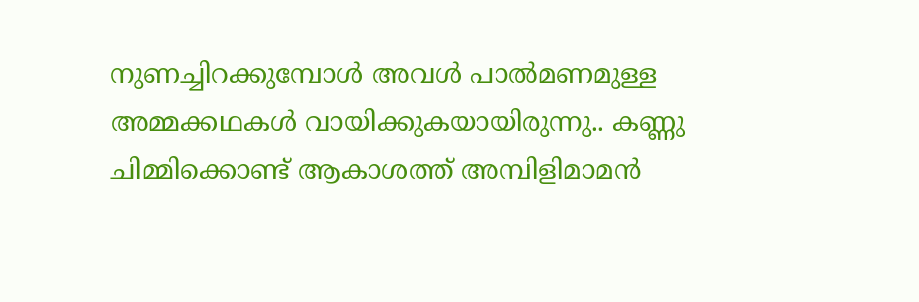നുണച്ചിറക്കുമ്പോള്‍ അവള്‍ പാല്‍മണമുള്ള അമ്മക്കഥകള്‍ വായിക്കുകയായിരുന്നു.. കണ്ണു ചിമ്മിക്കൊണ്ട് ആകാശത്ത് അമ്പിളിമാമന്‍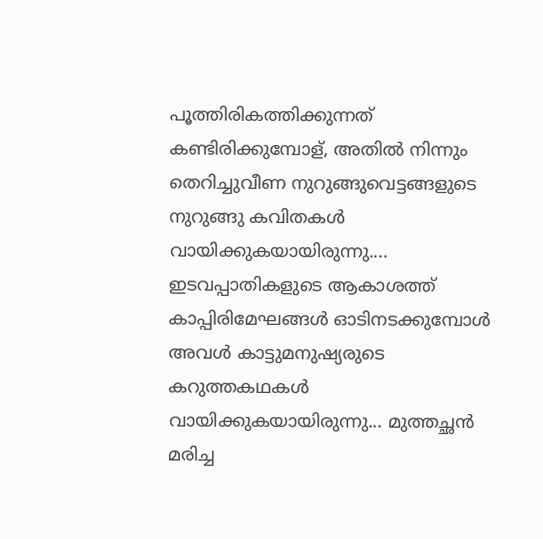പൂത്തിരികത്തിക്കുന്നത് കണ്ടിരിക്കുമ്പോള്, അതില്‍ നിന്നും തെറിച്ചുവീണ നുറുങ്ങുവെട്ടങ്ങളുടെ നുറുങ്ങു കവിതകള്‍ വായിക്കുകയായിരുന്നു.... ഇടവപ്പാതികളുടെ ആകാശത്ത് കാപ്പിരിമേഘങ്ങള്‍ ഓടിനടക്കുമ്പോള്‍ അവള്‍ കാട്ടുമനുഷ്യരുടെ കറുത്തകഥകള്‍ വായിക്കുകയായിരുന്നു... മുത്തച്ഛന്‍ മരിച്ച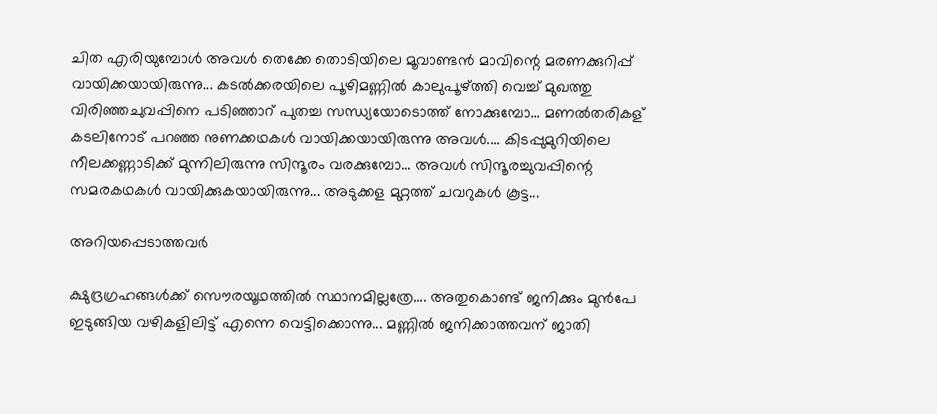ചിത എരിയുമ്പോള്‍ അവള്‍ തെക്കേ തൊടിയിലെ മൂവാണ്ടന്‍ മാവിന്റെ മരണക്കുറിപ്പ് വായിക്കയായിരുന്നു... കടല്‍ക്കരയിലെ പൂഴിമണ്ണില്‍ കാലുപൂഴ്ത്തി വെച്ച് മുഖത്തു വിരിഞ്ഞചുവപ്പിനെ പടിഞ്ഞാറ് പുതച്ച സന്ധ്യയോടൊത്ത് നോക്കുമ്പോ... മണല്‍തരികള് കടലിനോട് പറഞ്ഞ നുണക്കഥകള്‍ വായിക്കയായിരുന്നു അവള്‍.... കിടപ്പുമുറിയിലെ നീലക്കണ്ണാടിക്ക് മുന്നിലിരുന്നു സിന്ദൂരം വരക്കുമ്പോ... അവള്‍ സിന്ദൂരച്ചുവപ്പിന്റെ സമരകഥകള്‍ വായിക്കുകയായിരുന്നു... അടുക്കള മുറ്റത്ത് ചവറുകള്‍ കൂട്ട...

അറിയപ്പെടാത്തവര്‍

ക്ഷുദ്രഗ്രഹങ്ങള്‍ക്ക്‌ സൌരയൂഥത്തില്‍ സ്ഥാനമില്ലത്രേ.... അതുകൊണ്ട് ജനിക്കും മുന്‍പേ ഇടുങ്ങിയ വഴികളിലിട്ട് എന്നെ വെട്ടിക്കൊന്നു... മണ്ണില്‍ ജനിക്കാത്തവന് ജാതി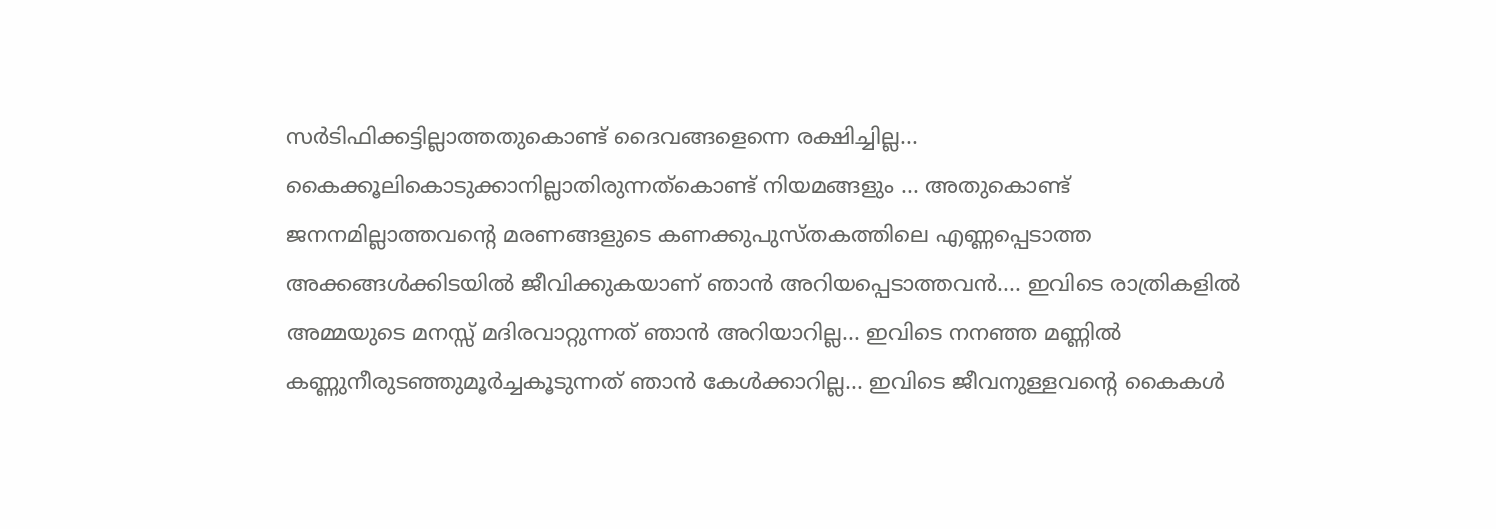സര്‍ടിഫിക്കട്ടില്ലാത്തതുകൊണ്ട് ദൈവങ്ങളെന്നെ രക്ഷിച്ചില്ല... കൈക്കൂലികൊടുക്കാനില്ലാതിരുന്നത്കൊണ്ട് നിയമങ്ങളും ... അതുകൊണ്ട് ജനനമില്ലാത്തവന്റെ മരണങ്ങളുടെ കണക്കുപുസ്തകത്തിലെ എണ്ണപ്പെടാത്ത അക്കങ്ങള്‍ക്കിടയില്‍ ജീവിക്കുകയാണ് ഞാന്‍ അറിയപ്പെടാത്തവന്‍.... ഇവിടെ രാത്രികളില്‍ അമ്മയുടെ മനസ്സ് മദിരവാറ്റുന്നത് ഞാന്‍ അറിയാറില്ല... ഇവിടെ നനഞ്ഞ മണ്ണില്‍ കണ്ണുനീരുടഞ്ഞുമൂര്‍ച്ചകൂടുന്നത് ഞാന്‍ കേള്‍ക്കാറില്ല... ഇവിടെ ജീവനുള്ളവന്റെ കൈകള്‍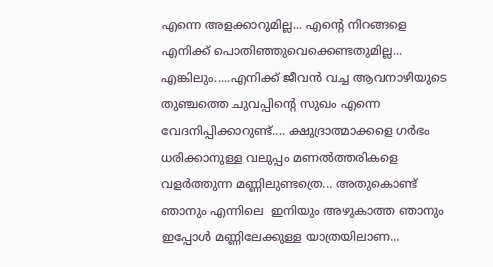എന്നെ അളക്കാറുമില്ല... എന്‍റെ നിറങ്ങളെ എനിക്ക് പൊതിഞ്ഞുവെക്കെണ്ടതുമില്ല... എങ്കിലും.....എനിക്ക് ജീവന്‍ വച്ച ആവനാഴിയുടെ തുഞ്ചത്തെ ചുവപ്പിന്റെ സുഖം എന്നെ വേദനിപ്പിക്കാറുണ്ട്.... ക്ഷുദ്രാത്മാക്കളെ ഗര്‍ഭം ധരിക്കാനുള്ള വലുപ്പം മണല്‍ത്തരികളെ വളര്‍ത്തുന്ന മണ്ണിലുണ്ടത്രെ... അതുകൊണ്ട് ഞാനും എന്നിലെ  ഇനിയും അഴുകാത്ത ഞാനും   ഇപ്പോള്‍ മണ്ണിലേക്കുള്ള യാത്രയിലാണ...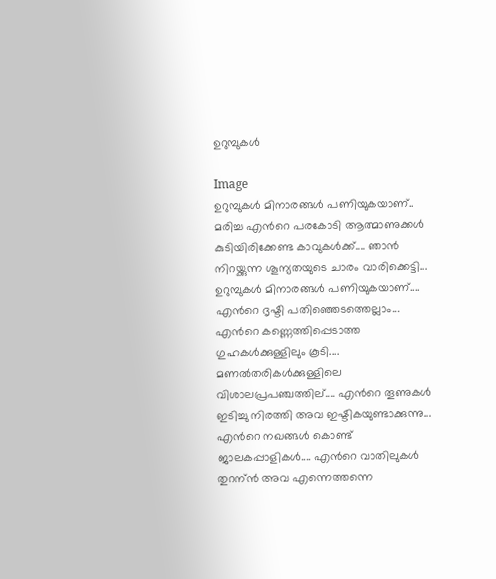ഉറുമ്പുകള്‍

Image
ഉറുമ്പുകള്‍ മിനാരങ്ങള്‍ പണിയുകയാണ്.. മരിച്ച എന്‍റെ പരകോടി ആത്മാണുക്കള്‍ കുടിയിരിക്കേണ്ട കാവുകള്‍ക്ക്.... ഞാന്‍ നിറയ്ക്കുന്ന ശൂന്യതയുടെ ചാരം വാരിക്കെട്ടി... ഉറുമ്പുകള്‍ മിനാരങ്ങള്‍ പണിയുകയാണ്.... എന്‍റെ ദൃഷ്ടി പതിഞ്ഞെടത്തെല്ലാം... എന്‍റെ കണ്ണെത്തിപ്പെടാത്ത ഗുഹകള്‍ക്കുള്ളിലും കൂടി.... മണല്‍തരികള്‍ക്കുള്ളിലെ വിശാലപ്രപഞ്ചത്തില്.... എന്‍റെ തൂണുകള്‍ ഇടിച്ചു നിരത്തി അവ ഇഷ്ടികയുണ്ടാക്കുന്നു... എന്‍റെ നഖങ്ങള്‍ കൊണ്ട് ജാലകപ്പാളികള്‍.... എന്‍റെ വാതിലുകള്‍ തുറന്ന്‍ അവ എന്നെത്തന്നെ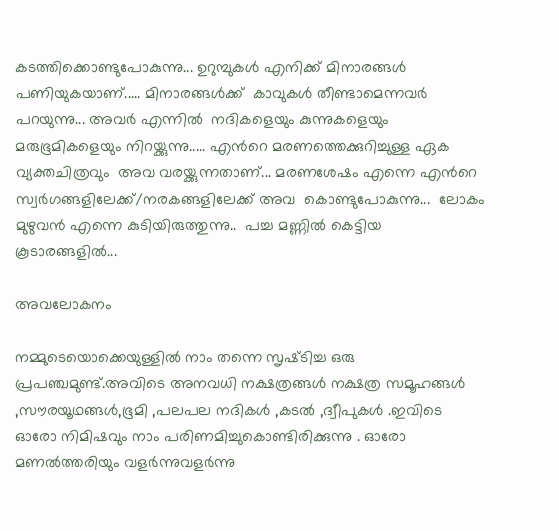കടത്തിക്കൊണ്ടുപോകുന്നു... ഉറുമ്പുകള്‍ എനിക്ക് മിനാരങ്ങള്‍ പണിയുകയാണ്..... മിനാരങ്ങള്‍ക്ക്  കാവുകള്‍ തീണ്ടാമെന്നവര്‍ പറയുന്നു... അവര്‍ എന്നില്‍  നദികളെയും കുന്നുകളെയും മരുഭൂമികളെയും നിറയ്ക്കുന്നു..... എന്‍റെ മരണത്തെക്കുറിച്ചുള്ള ഏക വ്യക്തചിത്രവും  അവ വരയ്ക്കുന്നതാണ്... മരണശേഷം എന്നെ എന്‍റെ സ്വര്‍ഗങ്ങളിലേക്ക്/നരകങ്ങളിലേക്ക് അവ  കൊണ്ടുപോകുന്നു...  ലോകം മുഴുവന്‍ എന്നെ കുടിയിരുത്തുന്നു..  പച്ച മണ്ണില്‍ കെട്ടിയ കൂടാരങ്ങളില്‍...

അവലോകനം

നമ്മുടെയൊക്കെയുള്ളില്‍ നാം തന്നെ സൃഷ്‌ടിച്ച ഒരു പ്രപഞ്ചമുണ്ട്.അവിടെ അനവധി നക്ഷത്രങ്ങള്‍ നക്ഷത്ര സമൂഹങ്ങള്‍ ,സൗരയൂഥങ്ങള്‍,ഭൂമി ,പലപല നദികള്‍ ,കടല്‍ ,ദ്വീപുകള്‍ .ഇവിടെ ഓരോ നിമിഷവും നാം പരിണമിച്ചുകൊണ്ടിരിക്കുന്നു . ഓരോ മണല്‍ത്തരിയും വളര്‍ന്നുവളര്‍ന്നു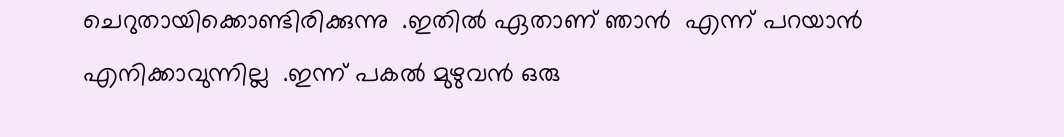ചെറുതായിക്കൊണ്ടിരിക്കുന്നു  .ഇതില്‍ ഏതാണ് ഞാന്‍  എന്ന് പറയാന്‍ എനിക്കാവുന്നില്ല  .ഇന്ന് പകല്‍ മുഴുവന്‍ ഒരു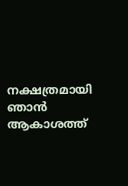നക്ഷത്രമായി ഞാന്‍ ആകാശത്ത്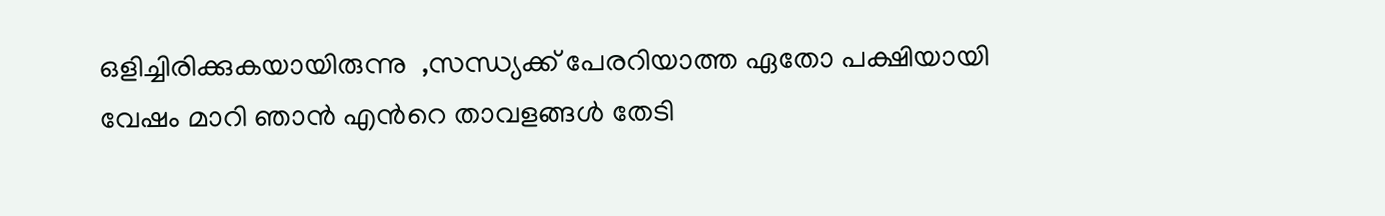ഒളിച്ചിരിക്കുകയായിരുന്നു  ,സന്ധ്യക്ക് പേരറിയാത്ത ഏതോ പക്ഷിയായി വേഷം മാറി ഞാന്‍ എന്‍റെ താവളങ്ങള്‍ തേടി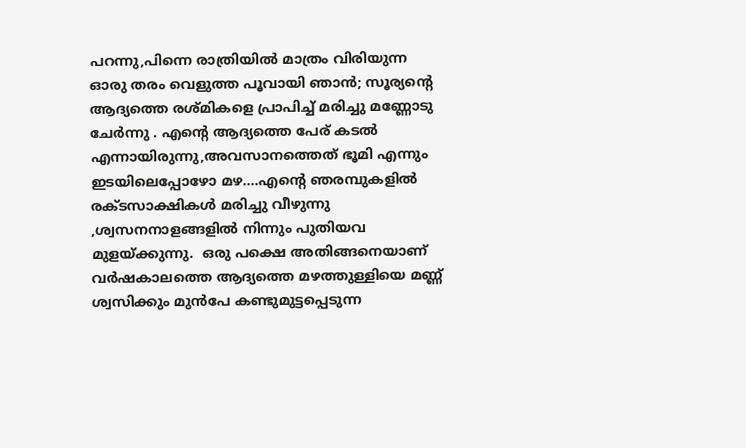പറന്നു,പിന്നെ രാത്രിയില്‍ മാത്രം വിരിയുന്ന ഓരു തരം വെളുത്ത പൂവായി ഞാന്‍; സൂര്യന്റെ ആദ്യത്തെ രശ്മികളെ പ്രാപിച്ച് മരിച്ചു മണ്ണോടു ചേര്‍ന്നു . എന്‍റെ ആദ്യത്തെ പേര് കടല്‍ എന്നായിരുന്നു,അവസാനത്തെത്‌ ഭൂമി എന്നും ഇടയിലെപ്പോഴോ മഴ....എന്‍റെ ഞരമ്പുകളില്‍ രക്ടസാക്ഷികള്‍ മരിച്ചു വീഴുന്നു ,ശ്വസനനാളങ്ങളില്‍ നിന്നും പുതിയവ മുളയ്ക്കുന്നു.  ഒരു പക്ഷെ അതിങ്ങനെയാണ് വര്‍ഷകാലത്തെ ആദ്യത്തെ മഴത്തുള്ളിയെ മണ്ണ് ശ്വസിക്കും മുന്‍പേ കണ്ടുമുട്ടപ്പെടുന്ന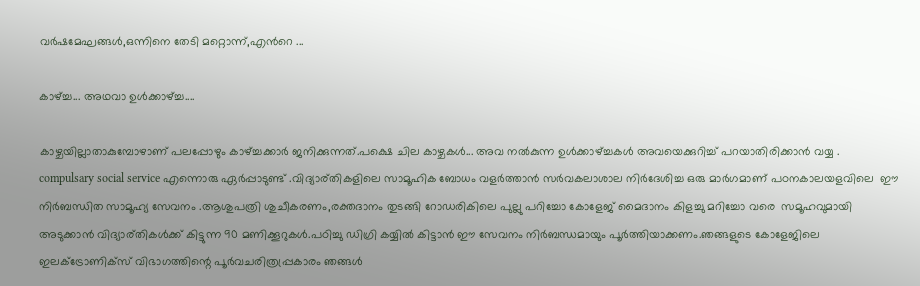വര്‍ഷമേഘങ്ങള്‍,ഒന്നിനെ തേടി മറ്റൊന്ന്,എന്‍റെ ...

കാഴ്ച്ച... അഥവാ ഉള്‍ക്കാഴ്ച്ച....

കാഴ്ചയില്ലാതാകുമ്പോഴാണ് പലപ്പോഴും കാഴ്ച്ചക്കാര്‍ ജനിക്കുന്നത്.പക്ഷെ ചില കാഴ്ചകള്‍... അവ നല്‍കുന്ന ഉള്‍ക്കാഴ്ച്ചകള്‍ അവയെക്കുറിച്ച് പറയാതിരിക്കാന്‍ വയ്യ .  compulsary social service എന്നൊരു ഏര്‍പ്പാടുണ്ട് .വിദ്യാര്തികളിലെ സാമൂഹിക ബോധം വളര്‍ത്താന്‍ സര്‍വകലാശാല നിര്‍ദേശിച്ച ഒരു മാര്‍ഗമാണ് പഠനകാലയളവിലെ  ഈ നിര്‍ബന്ധിത സാമൂഹ്യ സേവനം .ആശുപത്രി ശുചീകരണം,രക്തദാനം തുടങ്ങി റോഡരികിലെ പുല്ലു പറിച്ചോ കോളേജ് മൈദാനം കിളച്ചു മറിച്ചോ വരെ  സമൂഹവുമായി അടുക്കാന്‍ വിദ്യാര്തികള്‍ക്ക് കിട്ടുന്ന 90 മണിക്കൂറുകള്‍.പഠിച്ചു ഡിഗ്രി കയ്യില്‍ കിട്ടാന്‍ ഈ സേവനം നിര്‍ബന്ധമായും പൂര്‍ത്തിയാക്കണം.ഞങ്ങളുടെ കോളേജിലെ  ഇലക്ട്രോണിക്സ് വിഭാഗത്തിന്റെ പൂര്‍വചരിത്രപ്പ്രകാരം ഞങ്ങള്‍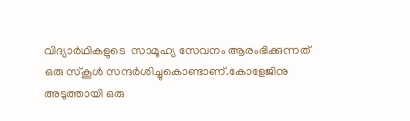വിദ്യാര്‍ഥികളുടെ  സാമൂഹ്യ സേവനം ആരംഭിക്കുന്നത് ഒരു സ്കൂള്‍ സന്ദര്‍ശിച്ചുകൊണ്ടാണ്.കോളേജിനു അടുത്തായി ഒരു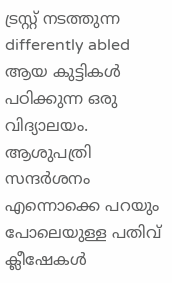ട്രസ്റ്റ്‌ നടത്തുന്ന differently abled ആയ കുട്ടികള്‍ പഠിക്കുന്ന ഒരു വിദ്യാലയം. ആശുപത്രി സന്ദര്‍ശനം എന്നൊക്കെ പറയും പോലെയുള്ള പതിവ് ക്ലീഷേകള്‍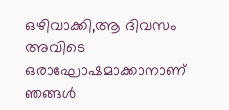ഒഴിവാക്കി,ആ ദിവസം അവിടെ ഒരാഘോഷമാക്കാനാണ് ഞങ്ങള്‍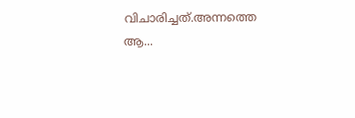വിചാരിച്ചത്.അന്നത്തെ ആ...